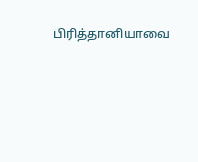பிரித்தானியாவை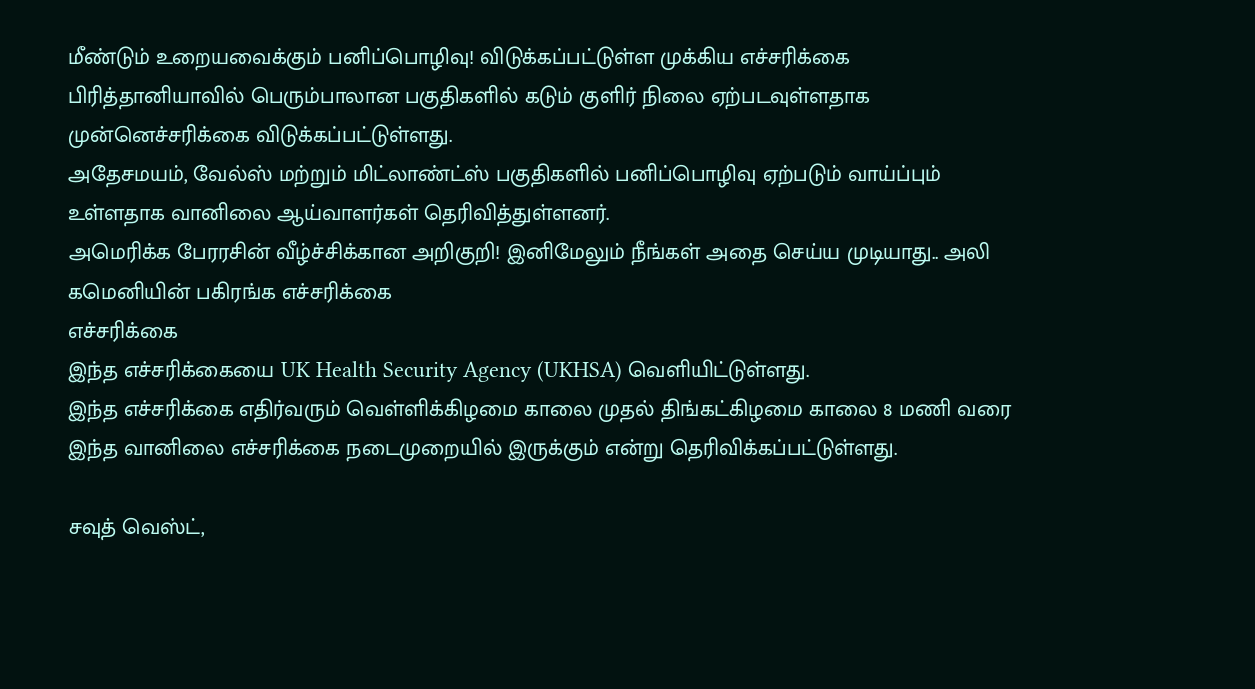மீண்டும் உறையவைக்கும் பனிப்பொழிவு! விடுக்கப்பட்டுள்ள முக்கிய எச்சரிக்கை
பிரித்தானியாவில் பெரும்பாலான பகுதிகளில் கடும் குளிர் நிலை ஏற்படவுள்ளதாக முன்னெச்சரிக்கை விடுக்கப்பட்டுள்ளது.
அதேசமயம், வேல்ஸ் மற்றும் மிட்லாண்ட்ஸ் பகுதிகளில் பனிப்பொழிவு ஏற்படும் வாய்ப்பும் உள்ளதாக வானிலை ஆய்வாளர்கள் தெரிவித்துள்ளனர்.
அமெரிக்க பேரரசின் வீழ்ச்சிக்கான அறிகுறி! இனிமேலும் நீங்கள் அதை செய்ய முடியாது.. அலி கமெனியின் பகிரங்க எச்சரிக்கை
எச்சரிக்கை
இந்த எச்சரிக்கையை UK Health Security Agency (UKHSA) வெளியிட்டுள்ளது.
இந்த எச்சரிக்கை எதிர்வரும் வெள்ளிக்கிழமை காலை முதல் திங்கட்கிழமை காலை 8 மணி வரை இந்த வானிலை எச்சரிக்கை நடைமுறையில் இருக்கும் என்று தெரிவிக்கப்பட்டுள்ளது.

சவுத் வெஸ்ட்,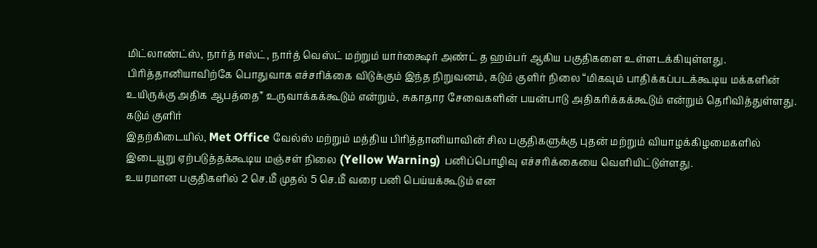மிட்லாண்ட்ஸ், நார்த் ஈஸ்ட், நார்த் வெஸ்ட் மற்றும் யார்க்ஷைர் அண்ட் த ஹம்பர் ஆகிய பகுதிகளை உள்ளடக்கியுள்ளது.
பிரித்தானியாவிற்கே பொதுவாக எச்சரிக்கை விடுக்கும் இந்த நிறுவனம், கடும் குளிர் நிலை “மிகவும் பாதிக்கப்படக்கூடிய மக்களின் உயிருக்கு அதிக ஆபத்தை” உருவாக்கக்கூடும் என்றும், சுகாதார சேவைகளின் பயன்பாடு அதிகரிக்கக்கூடும் என்றும் தெரிவித்துள்ளது.
கடும் குளிர்
இதற்கிடையில், Met Office வேல்ஸ் மற்றும் மத்திய பிரித்தானியாவின் சில பகுதிகளுக்கு புதன் மற்றும் வியாழக்கிழமைகளில் இடையூறு ஏற்படுத்தக்கூடிய மஞ்சள் நிலை (Yellow Warning) பனிப்பொழிவு எச்சரிக்கையை வெளியிட்டுள்ளது.
உயரமான பகுதிகளில் 2 செ.மீ முதல் 5 செ.மீ வரை பனி பெய்யக்கூடும் என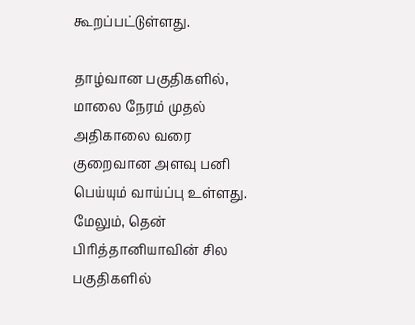கூறப்பட்டுள்ளது.

தாழ்வான பகுதிகளில், மாலை நேரம் முதல் அதிகாலை வரை குறைவான அளவு பனி பெய்யும் வாய்ப்பு உள்ளது. மேலும், தென் பிரித்தானியாவின் சில பகுதிகளில்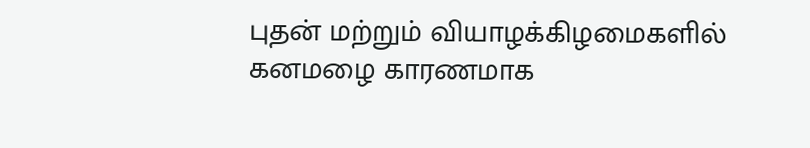புதன் மற்றும் வியாழக்கிழமைகளில் கனமழை காரணமாக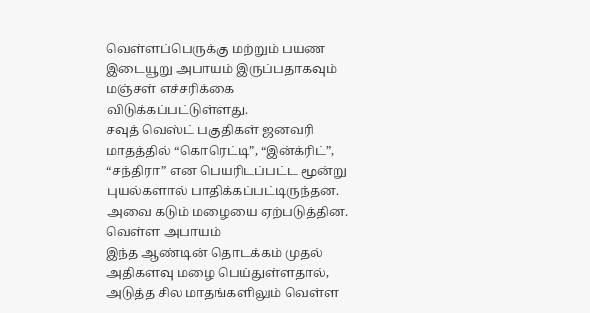வெள்ளப்பெருக்கு மற்றும் பயண இடையூறு அபாயம் இருப்பதாகவும் மஞ்சள் எச்சரிக்கை விடுக்கப்பட்டுள்ளது.
சவுத் வெஸ்ட் பகுதிகள் ஜனவரி மாதத்தில் “கொரெட்டி”, “இன்க்ரிட்”, “சந்திரா” என பெயரிடப்பட்ட மூன்று புயல்களால் பாதிக்கப்பட்டிருந்தன. அவை கடும் மழையை ஏற்படுத்தின.
வெள்ள அபாயம்
இந்த ஆண்டின் தொடக்கம் முதல் அதிகளவு மழை பெய்துள்ளதால், அடுத்த சில மாதங்களிலும் வெள்ள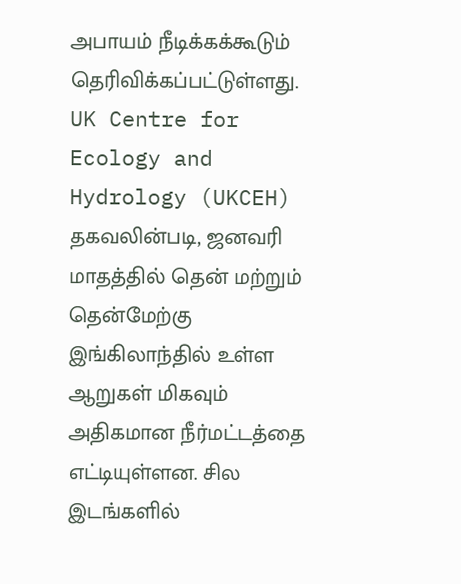அபாயம் நீடிக்கக்கூடும் தெரிவிக்கப்பட்டுள்ளது.
UK Centre for Ecology and Hydrology (UKCEH) தகவலின்படி, ஜனவரி மாதத்தில் தென் மற்றும் தென்மேற்கு இங்கிலாந்தில் உள்ள ஆறுகள் மிகவும் அதிகமான நீர்மட்டத்தை எட்டியுள்ளன. சில இடங்களில்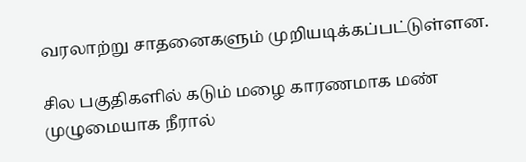வரலாற்று சாதனைகளும் முறியடிக்கப்பட்டுள்ளன.

சில பகுதிகளில் கடும் மழை காரணமாக மண் முழுமையாக நீரால்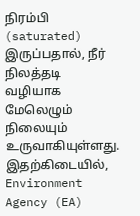நிரம்பி (saturated) இருப்பதால், நீர் நிலத்தடி வழியாக மேலெழும் நிலையும் உருவாகியுள்ளது.
இதற்கிடையில், Environment Agency (EA)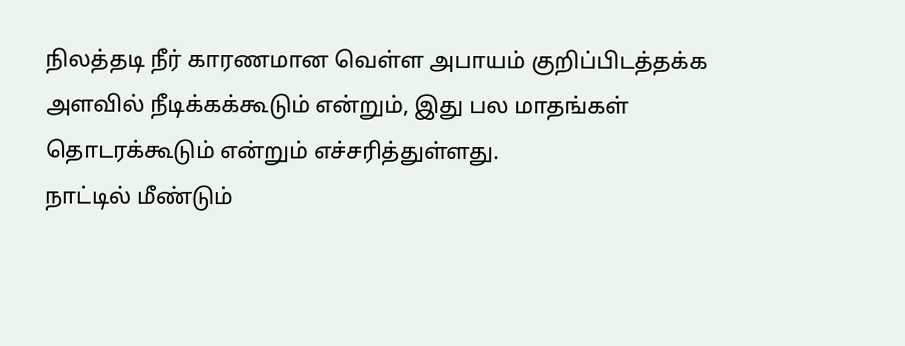நிலத்தடி நீர் காரணமான வெள்ள அபாயம் குறிப்பிடத்தக்க அளவில் நீடிக்கக்கூடும் என்றும், இது பல மாதங்கள் தொடரக்கூடும் என்றும் எச்சரித்துள்ளது.
நாட்டில் மீண்டும்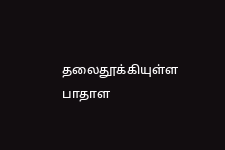தலைதூக்கியுள்ள பாதாள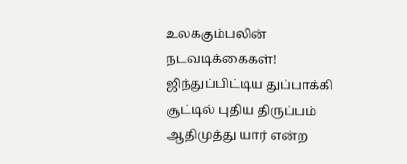உலககும்பலின் நடவடிக்கைகள்! ஜிந்துப்பிட்டிய துப்பாக்கி சூட்டில் புதிய திருப்பம்
ஆதிமுத்து யார் என்ற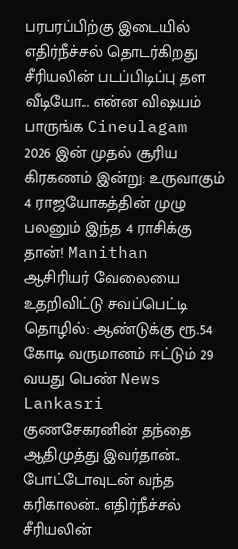பரபரப்பிற்கு இடையில் எதிர்நீச்சல் தொடர்கிறது சீரியலின் படப்பிடிப்பு தள வீடியோ... என்ன விஷயம் பாருங்க Cineulagam
2026 இன் முதல் சூரிய கிரகணம் இன்று: உருவாகும் 4 ராஜயோகத்தின் முழு பலனும் இந்த 4 ராசிக்கு தான்! Manithan
ஆசிரியர் வேலையை உதறிவிட்டு சவப்பெட்டி தொழில்: ஆண்டுக்கு ரூ.54 கோடி வருமானம் ஈட்டும் 29 வயது பெண் News Lankasri
குணசேகரனின் தந்தை ஆதிமுத்து இவர்தான்.. போட்டோவுடன் வந்த கரிகாலன்.. எதிர்நீச்சல் சீரியலின்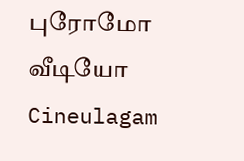புரோமோ வீடியோ Cineulagam